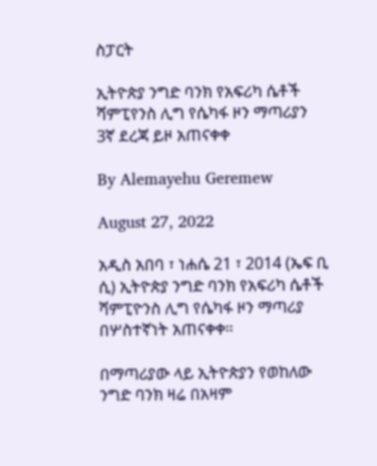ስፓርት

ኢትዮጵያ ንግድ ባንክ የአፍሪካ ሴቶች ሻምፒየንስ ሊግ የሴካፋ ዞን ማጣሪያን 3ኛ ደረጃ ይዞ አጠናቀቀ

By Alemayehu Geremew

August 27, 2022

አዲስ አበባ ፣ ነሐሴ 21 ፣ 2014 (ኤፍ ቢ ሲ) ኢትዮጵያ ንግድ ባንክ የአፍሪካ ሴቶች ሻምፒዮንስ ሊግ የሴካፋ ዞን ማጣሪያ በሦስተኛነት አጠናቀቀ።

በማጣሪያው ላይ ኢትዮጵያን የወከለው ንግድ ባንክ ዛሬ በአዛም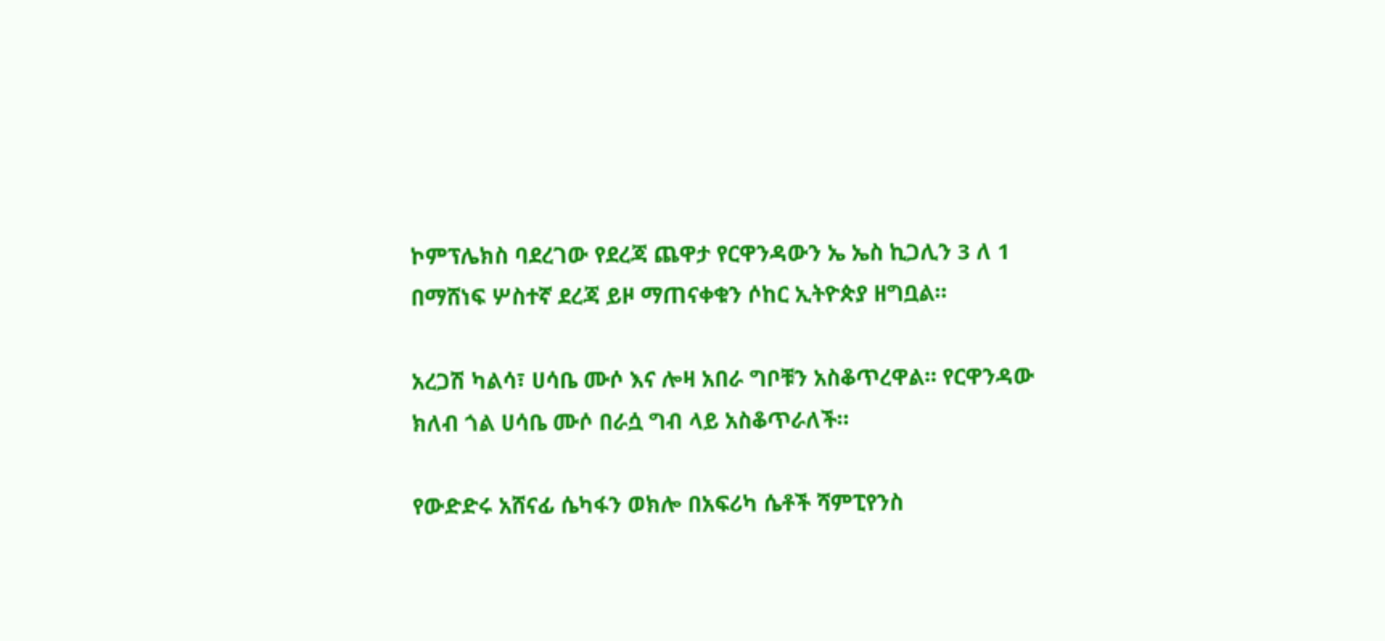ኮምፕሌክስ ባደረገው የደረጃ ጨዋታ የርዋንዳውን ኤ ኤስ ኪጋሊን 3 ለ 1 በማሸነፍ ሦስተኛ ደረጃ ይዞ ማጠናቀቁን ሶከር ኢትዮጵያ ዘግቧል።

አረጋሽ ካልሳ፣ ሀሳቤ ሙሶ እና ሎዛ አበራ ግቦቹን አስቆጥረዋል። የርዋንዳው ክለብ ጎል ሀሳቤ ሙሶ በራሷ ግብ ላይ አስቆጥራለች።

የውድድሩ አሸናፊ ሴካፋን ወክሎ በአፍሪካ ሴቶች ሻምፒየንስ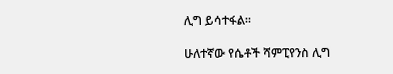ሊግ ይሳተፋል።

ሁለተኛው የሴቶች ሻምፒየንስ ሊግ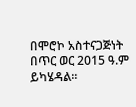በሞሮኮ አስተናጋጅነት በጥር ወር 2015 ዓ.ም ይካሄዳል።